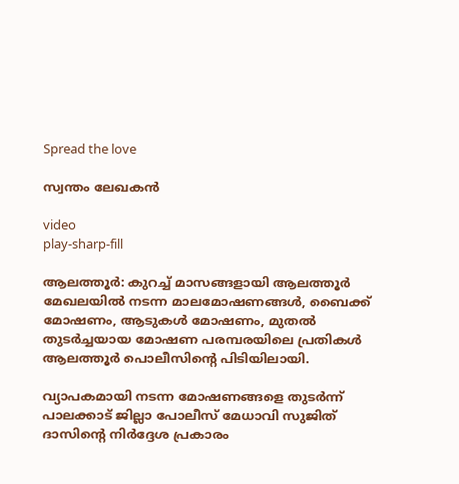Spread the love

സ്വന്തം ലേഖകൻ

video
play-sharp-fill

ആലത്തൂർ: കുറച്ച് മാസങ്ങളായി ആലത്തൂർ മേഖലയിൽ നടന്ന മാലമോഷണങ്ങൾ, ബൈക്ക് മോഷണം, ആടുകൾ മോഷണം, മുതൽ തുടർച്ചയായ മോഷണ പരമ്പരയിലെ പ്രതികൾ ആലത്തൂർ പൊലീസിൻ്റെ പിടിയിലായി.

വ്യാപകമായി നടന്ന മോഷണങ്ങളെ തുടർന്ന് പാലക്കാട് ജില്ലാ പോലീസ് മേധാവി സുജിത് ദാസിൻ്റെ നിർദ്ദേശ പ്രകാരം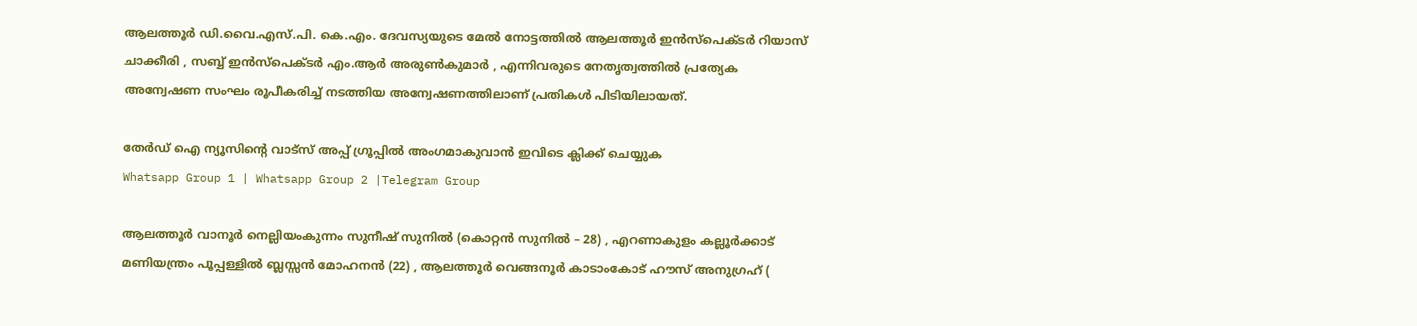ആലത്തൂർ ഡി.വൈ.എസ്.പി. കെ.എം. ദേവസ്യയുടെ മേൽ നോട്ടത്തിൽ ആലത്തൂർ ഇൻസ്പെക്ടർ റിയാസ് ചാക്കീരി , സബ്ബ് ഇൻസ്പെക്ടർ എം.ആർ അരുൺകുമാർ , എന്നിവരുടെ നേതൃത്വത്തിൽ പ്രത്യേക അന്വേഷണ സംഘം രൂപീകരിച്ച് നടത്തിയ അന്വേഷണത്തിലാണ് പ്രതികൾ പിടിയിലായത്.

തേർഡ് ഐ ന്യൂസിന്റെ വാട്സ് അപ്പ് ഗ്രൂപ്പിൽ അംഗമാകുവാൻ ഇവിടെ ക്ലിക്ക് ചെയ്യുക
Whatsapp Group 1 | Whatsapp Group 2 |Telegram Group

ആലത്തൂർ വാനൂർ നെല്ലിയംകുന്നം സുനീഷ് സുനിൽ (കൊറ്റൻ സുനിൽ – 28) , എറണാകുളം കല്ലൂർക്കാട് മണിയന്ത്രം പൂപ്പള്ളിൽ ബ്ലസ്സൻ മോഹനൻ (22) , ആലത്തൂർ വെങ്ങനൂർ കാടാംകോട് ഹൗസ് അനുഗ്രഹ് (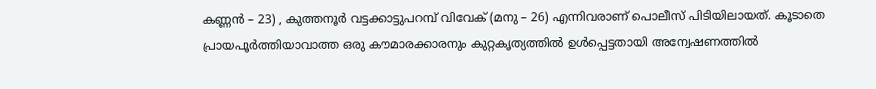കണ്ണൻ – 23) , കുത്തനൂർ വട്ടക്കാട്ടുപറമ്പ് വിവേക് (മനു – 26) എന്നിവരാണ് പൊലീസ് പിടിയിലായത്. കൂടാതെ പ്രായപൂർത്തിയാവാത്ത ഒരു കൗമാരക്കാരനും കുറ്റകൃത്യത്തിൽ ഉൾപ്പെട്ടതായി അന്വേഷണത്തിൽ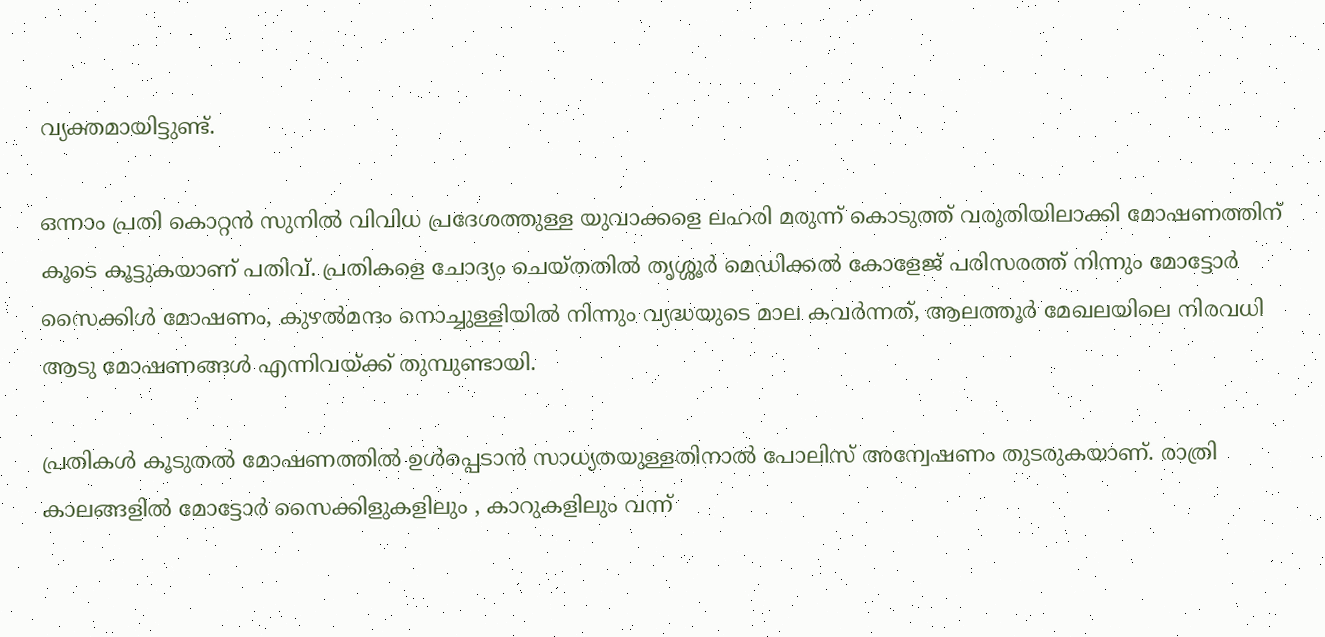വ്യക്തമായിട്ടുണ്ട്.

ഒന്നാം പ്രതി കൊറ്റൻ സുനിൽ വിവിധ പ്രദേശത്തുള്ള യുവാക്കളെ ലഹരി മരുന്ന് കൊടുത്ത് വരുതിയിലാക്കി മോഷണത്തിന് കൂടെ കൂട്ടുകയാണ് പതിവ്. പ്രതികളെ ചോദ്യം ചെയ്തതിൽ തൃശ്ശൂർ മെഡിക്കൽ കോളേജ് പരിസരത്ത് നിന്നും മോട്ടോർ സൈക്കിൾ മോഷണം, കുഴൽമന്ദം നൊച്ചുള്ളിയിൽ നിന്നും വ്യദ്ധയുടെ മാല കവർന്നത്, ആലത്തൂർ മേഖലയിലെ നിരവധി ആടു മോഷണങ്ങൾ എന്നിവയ്ക്ക് തുമ്പുണ്ടായി.

പ്രതികൾ കൂടുതൽ മോഷണത്തിൽ ഉൾപ്പെടാൻ സാധ്യതയുള്ളതിനാൽ പോലിസ് അന്വേഷണം തുടരുകയാണ്. രാത്രി കാലങ്ങളിൽ മോട്ടോർ സൈക്കിളുകളിലും , കാറുകളിലും വന്ന്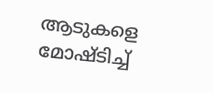ആടുകളെ മോഷ്ടിച്ച്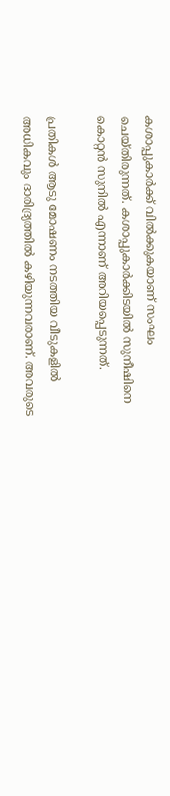കശാപ്പുകാർക്ക് വിൽക്കുകയാണ് സംഘം ചെയ്തിരുന്നത്. കശാപ്പുകാർക്കിടയിൽ സുനീഷിനെ കൊറ്റൻ സുനിൽ എന്നാണ് അറിയപ്പെടുന്നത്.

പ്രതികൾ ആടു മോഷണം നടത്തിയ വീടുകളിൽ അധികവും ദാരിദ്ര്യത്തിൽ കഴിയുന്നവരാണ്. അവരുടെ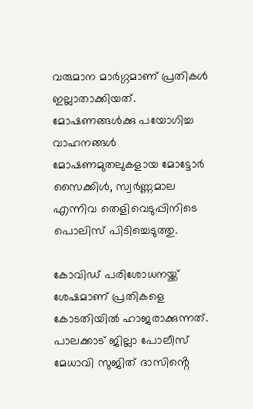വരുമാന മാർഗ്ഗമാണ് പ്രതികൾ ഇല്ലാതാക്കിയത്. മോഷണങ്ങൾക്കു പയോഗിച്ച വാഹനങ്ങൾ മോഷണമുതലുകളായ മോട്ടോർ സൈക്കിൾ, സ്വർണ്ണമാല എന്നിവ തെളിവെടുപ്പിനിടെ പൊലിസ് പിടിച്ചെടുത്തു.

കോവിഡ് പരിശോധനയ്ക്ക് ശേഷമാണ് പ്രതികളെ കോടതിയിൽ ഹാജരാക്കുന്നത്. പാലക്കാട്‌ ജില്ലാ പോലീസ് മേധാവി സുജിത് ദാസിൻ്റെ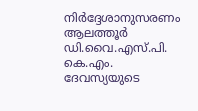നിർദ്ദേശാനുസരണം ആലത്തൂർ ഡി.വൈ.എസ്.പി. കെ.എം. ദേവസ്യയുടെ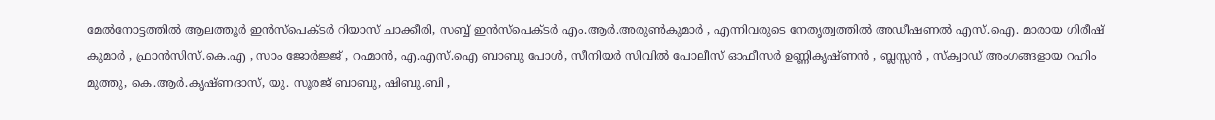മേൽനോട്ടത്തിൽ ആലത്തൂർ ഇൻസ്പെക്ടർ റിയാസ് ചാക്കീരി, സബ്ബ് ഇൻസ്പെക്ടർ എം.ആർ.അരുൺകുമാർ , എന്നിവരുടെ നേതൃത്വത്തിൽ അഡീഷണൽ എസ്.ഐ. മാരായ ഗിരീഷ് കുമാർ , ഫ്രാൻസിസ്.കെ.എ , സാം ജോർജ്ജ് , റഹ്മാൻ, എ.എസ്.ഐ ബാബു പോൾ, സീനിയർ സിവിൽ പോലീസ് ഓഫീസർ ഉണ്ണികൃഷ്ണൻ , ബ്ലസ്സൻ , സ്ക്വാഡ് അംഗങ്ങളായ റഹിം മുത്തു, കെ.ആർ.കൃഷ്ണദാസ്, യു. സൂരജ് ബാബു, ഷിബു.ബി ,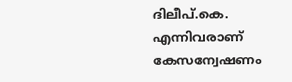ദിലീപ്.കെ. എന്നിവരാണ് കേസന്വേഷണം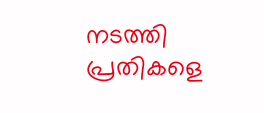നടത്തി പ്രതികളെ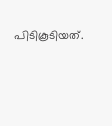പിടികൂടിയത്.